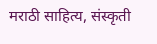मराठी साहित्य, संस्कृती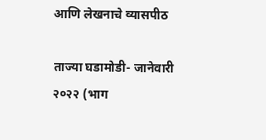आणि लेखनाचे व्यासपीठ

ताज्या घडामोडी- जानेवारी २०२२ (भाग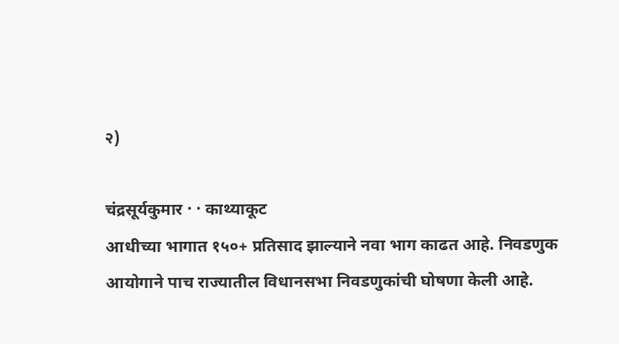२)

चंद्रसूर्यकुमार · · काथ्याकूट
आधीच्या भागात १५०+ प्रतिसाद झाल्याने नवा भाग काढत आहे. निवडणुक आयोगाने पाच राज्यातील विधानसभा निवडणुकांची घोषणा केली आहे.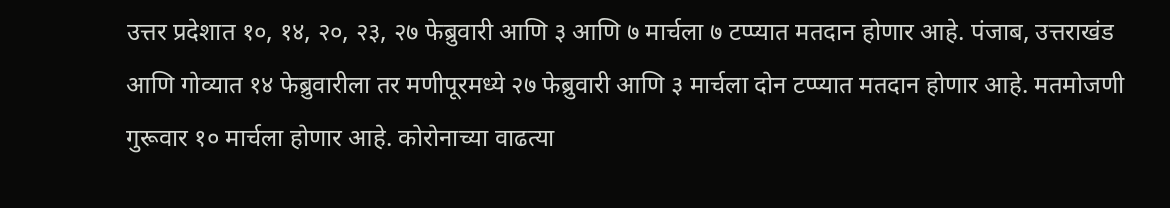उत्तर प्रदेशात १०, १४, २०, २३, २७ फेब्रुवारी आणि ३ आणि ७ मार्चला ७ टप्प्यात मतदान होणार आहे. पंजाब, उत्तराखंड आणि गोव्यात १४ फेब्रुवारीला तर मणीपूरमध्ये २७ फेब्रुवारी आणि ३ मार्चला दोन टप्प्यात मतदान होणार आहे. मतमोजणी गुरूवार १० मार्चला होणार आहे. कोरोनाच्या वाढत्या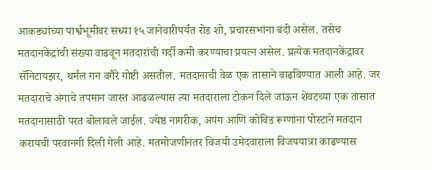आकड्यांच्या पार्श्वभूमीवर सध्या १५ जानेवारीपर्यंत रोड शो, प्रचारसभांना बंदी असेल. तसेच मतदानकेंद्रांची संख्या वाढवून मतदारांची गर्दी कमी करण्याचा प्रयत्न असेल. प्रत्येक मतदानकेंद्रावर सॅनिटायझर, थर्मल गन वगैरे गोष्टी असतील. मतदानाची वेळ एक तासाने वाढविण्यात आली आहे. जर मतदाराचे अंगाचे तपमान जास्त आढळल्यास त्या मतदाराला टोकन दिले जाऊन शेवटच्या एक तासात मतदानासाठी परत बोलावले जाईल. ज्येष्ठ नागरीक, अपंग आणि कोविड रूग्णांना पोस्टाने मतदान करायची परवानगी दिली गेली आहे. मतमोजणीनंतर विजयी उमेदवाराला विजययात्रा काढण्यास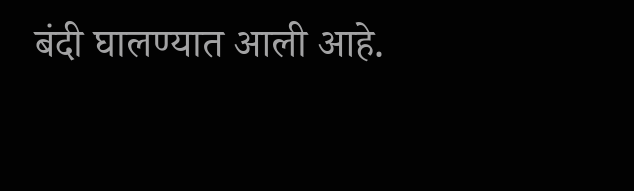बंदी घालण्यात आली आहे.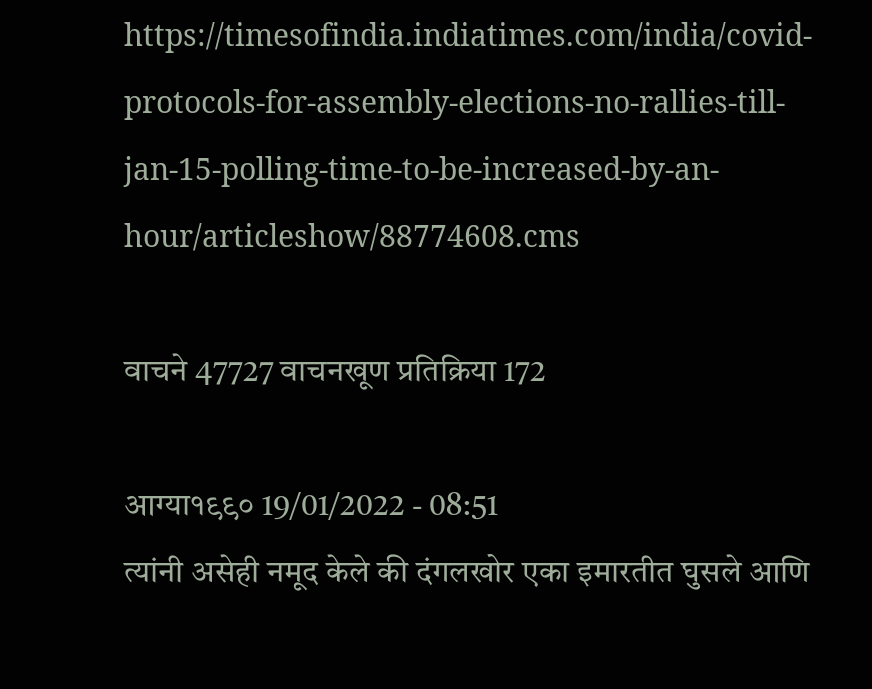https://timesofindia.indiatimes.com/india/covid-protocols-for-assembly-elections-no-rallies-till-jan-15-polling-time-to-be-increased-by-an-hour/articleshow/88774608.cms

वाचने 47727 वाचनखूण प्रतिक्रिया 172

आग्या१९९० 19/01/2022 - 08:51
त्यांनी असेही नमूद केले की दंगलखोर एका इमारतीत घुसले आणि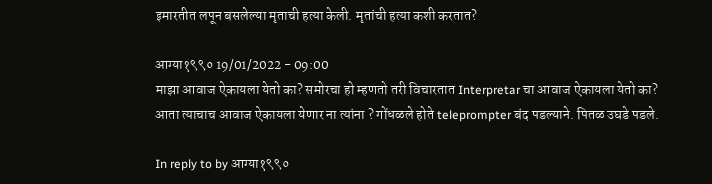इमारतीत लपून बसलेल्या मृताची हत्या केली. मृतांची हत्या कशी करतात?

आग्या१९९० 19/01/2022 - 09:00
माझा आवाज ऐकायला येतो का? समोरचा हो म्हणतो तरी विचारतात Interpretar चा आवाज ऐकायला येतो का? आता त्याचाच आवाज ऐकायला येणार ना त्यांना ? गोंधळले होते teleprompter बंद पडल्याने. पितळ उघडे पडले.

In reply to by आग्या१९९०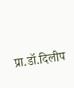प्रा.डॉ.दिलीप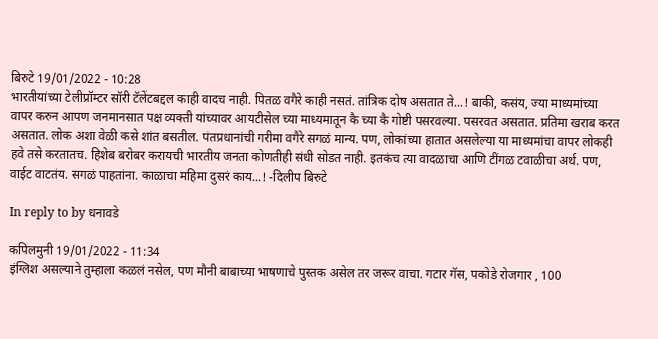बिरुटे 19/01/2022 - 10:28
भारतीयांच्या टेलीप्रॉम्टर सॉरी टॅलेंटबद्दल काही वादच नाही. पितळ वगैरे काही नसतं. तांत्रिक दोष असतात ते...! बाकी, कसंय, ज्या माध्यमांच्या वापर करुन आपण जनमानसात पक्ष व्यक्ती यांच्यावर आयटीसेल च्या माध्यमातून कै च्या कै गोष्टी पसरवल्या. पसरवत असतात. प्रतिमा खराब करत असतात. लोक अशा वेळी कसे शांत बसतील. पंतप्रधानांची गरीमा वगैरे सगळं मान्य. पण, लोकांच्या हातात असलेल्या या माध्यमांचा वापर लोकही हवे तसे करतातच. हिशेब बरोबर करायची भारतीय जनता कोणतीही संधी सोडत नाही. इतकंच त्या वादळाचा आणि टींगळ टवाळीचा अर्थ. पण, वाईट वाटतंय. सगळं पाहतांना. काळाचा महिमा दुसरं काय...! -दिलीप बिरुटे

In reply to by धनावडे

कपिलमुनी 19/01/2022 - 11:34
इंग्लिश असल्याने तुम्हाला कळलं नसेल, पण मौनी बाबाच्या भाषणाचे पुस्तक असेल तर जरूर वाचा. गटार गॅस, पकोडे रोजगार , 100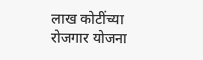लाख कोटींच्या रोजगार योजना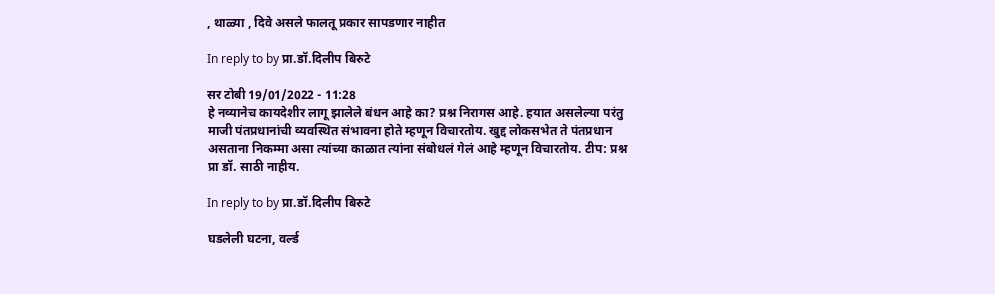, थाळ्या , दिवे असले फालतू प्रकार सापडणार नाहीत

In reply to by प्रा.डॉ.दिलीप बिरुटे

सर टोबी 19/01/2022 - 11:28
हे नव्यानेच कायदेशीर लागू झालेले बंधन आहे का? प्रश्न निरागस आहे. हयात असलेल्या परंतु माजी पंतप्रधानांची व्यवस्थित संभावना होते म्हणून विचारतोय. खुद्द लोकसभेत ते पंतप्रधान असताना निकम्मा असा त्यांच्या काळात त्यांना संबोधलं गेलं आहे म्हणून विचारतोय. टीप: प्रश्न प्रा डॉ. साठी नाहीय.

In reply to by प्रा.डॉ.दिलीप बिरुटे

घडलेली घटना, वर्ल्ड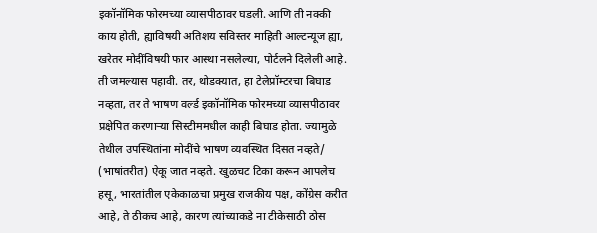इकॉनॉमिक फोरमच्या व्यासपीठावर घडली. आणि ती नक्की काय होती, ह्याविषयी अतिशय सविस्तर माहिती आल्टन्यूज ह्या, खरेतर मोदींविषयी फार आस्था नसलेल्या, पोर्टलने दिलेली आहे. ती जमल्यास पहावी. तर, थोडक्यात, हा टेलेप्रॉम्टरचा बिघाड नव्हता, तर ते भाषण वर्ल्ड इकॉनॉमिक फोरमच्या व्यासपीठावर प्रक्षेपित करणार्‍या सिस्टीममधील काही बिघाड होता. ज्यामुळे तेथील उपस्थितांना मोदींचे भाषण व्यवस्थित दिसत नव्हते/ (भाषांतरीत) ऐकू जात नव्हते. खुळचट टिका करून आपलेच हसू, भारतांतील एकेकाळचा प्रमुख राजकीय पक्ष, कोंग्रेस करीत आहे, ते ठीकच आहे, कारण त्यांच्याकडे ना टीकेसाठी ठोस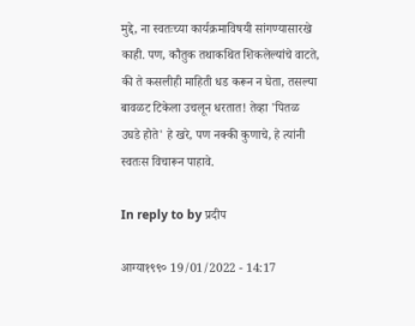मुद्दे, ना स्वतःच्या कार्यक्रमाविषयी सांगण्यासारखे काही. पण, कौतुक तथाकथित शिकलेल्यांचे वाटते, की ते कसलीही माहिती धड करून न घेता, तसल्या बावळट टिकेला उचलून धरतात! तेव्हा 'पितळ उघडे होते' हे खरे, पण नक्की कुणाचे, हे त्यांनी स्वतःस विचारून पाहावे.

In reply to by प्रदीप

आग्या१९९० 19/01/2022 - 14:17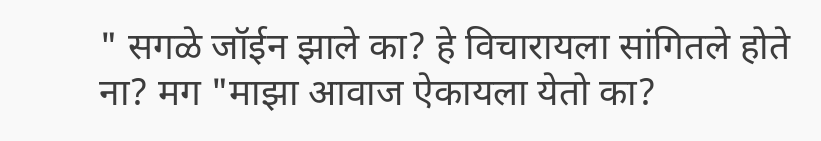" सगळे जॉईन झाले का? हे विचारायला सांगितले होते ना? मग "माझा आवाज ऐकायला येतो का?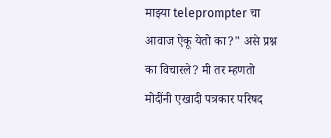माझ्या teleprompter चा आवाज ऐकू येतो का?" असे प्रश्न का विचारले? मी तर म्हणतो मोदींनी एखादी पत्रकार परिषद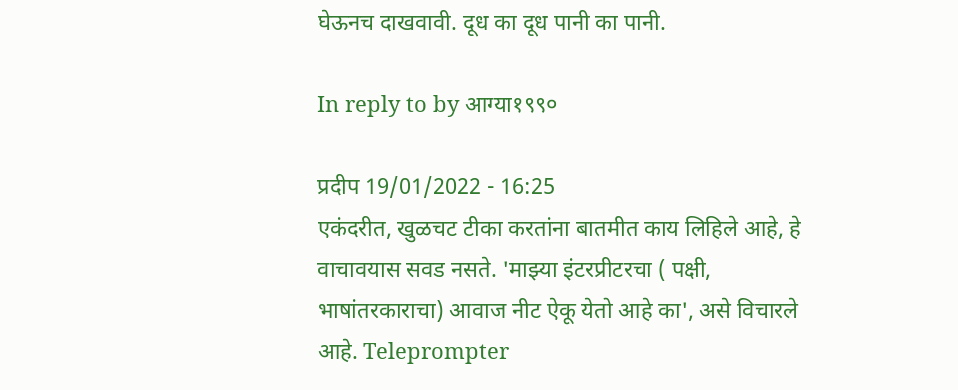घेऊनच दाखवावी. दूध का दूध पानी का पानी.

In reply to by आग्या१९९०

प्रदीप 19/01/2022 - 16:25
एकंदरीत, खुळचट टीका करतांना बातमीत काय लिहिले आहे, हे वाचावयास सवड नसते. 'माझ्या इंटरप्रीटरचा ( पक्षी, भाषांतरकाराचा) आवाज नीट ऐकू येतो आहे का', असे विचारले आहे. Teleprompter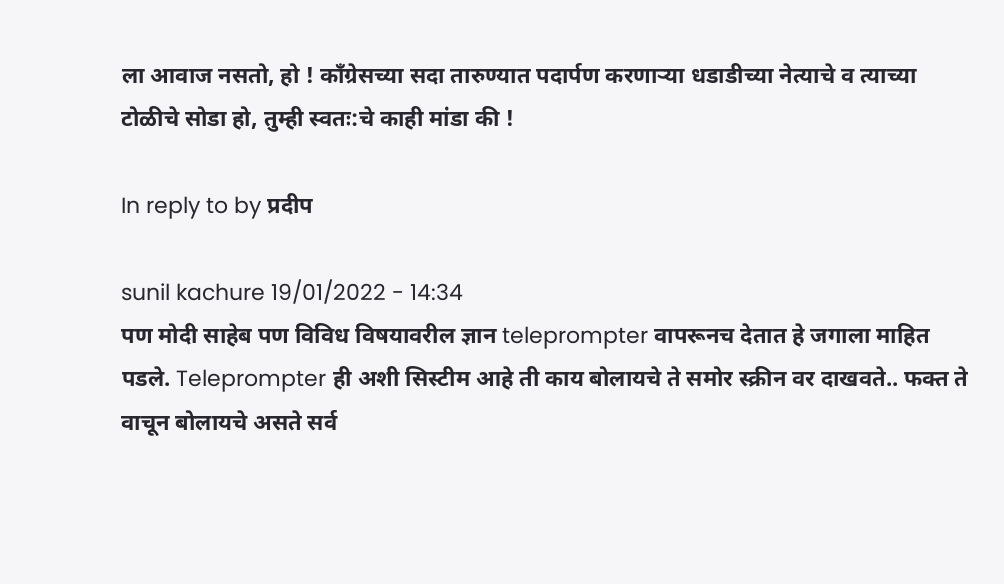ला आवाज नसतो, हो ! काँग्रेसच्या सदा तारुण्यात पदार्पण करणाऱ्या धडाडीच्या नेत्याचे व त्याच्या टोळीचे सोडा हो, तुम्ही स्वतः:चे काही मांडा की !

In reply to by प्रदीप

sunil kachure 19/01/2022 - 14:34
पण मोदी साहेब पण विविध विषयावरील ज्ञान teleprompter वापरूनच देतात हे जगाला माहित पडले. Teleprompter ही अशी सिस्टीम आहे ती काय बोलायचे ते समोर स्क्रीन वर दाखवते.. फक्त ते वाचून बोलायचे असते सर्व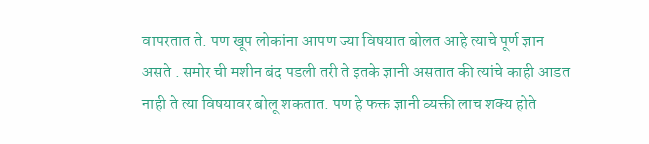वापरतात ते. पण खूप लोकांना आपण ज्या विषयात बोलत आहे त्याचे पूर्ण ज्ञान असते . समोर ची मशीन बंद पडली तरी ते इतके ज्ञानी असतात की त्यांचे काही आडत नाही ते त्या विषयावर बोलू शकतात. पण हे फक्त ज्ञानी व्यक्ती लाच शक्य होते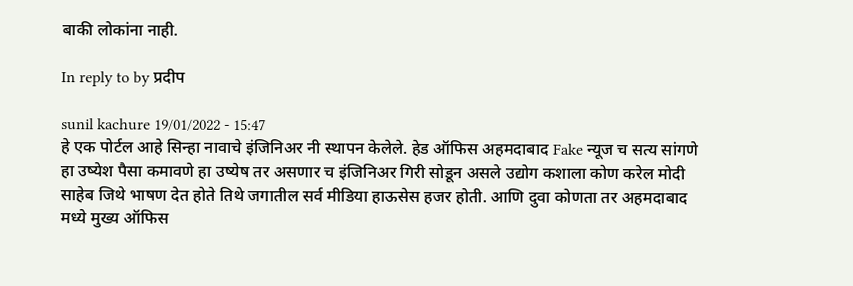बाकी लोकांना नाही.

In reply to by प्रदीप

sunil kachure 19/01/2022 - 15:47
हे एक पोर्टल आहे सिन्हा नावाचे इंजिनिअर नी स्थापन केलेले. हेड ऑफिस अहमदाबाद Fake न्यूज च सत्य सांगणे हा उष्येश पैसा कमावणे हा उष्येष तर असणार च इंजिनिअर गिरी सोडून असले उद्योग कशाला कोण करेल मोदी साहेब जिथे भाषण देत होते तिथे जगातील सर्व मीडिया हाऊसेस हजर होती. आणि दुवा कोणता तर अहमदाबाद मध्ये मुख्य ऑफिस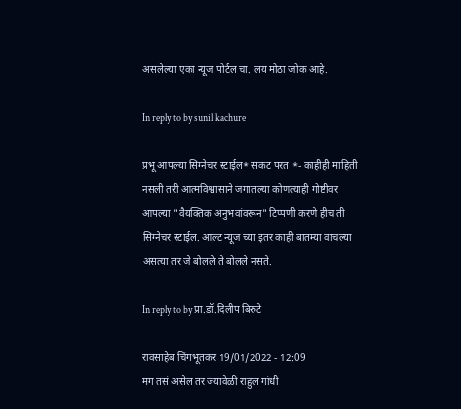असलेल्या एका न्यूज पोर्टल चा. लय मोठा जोक आहे.

In reply to by sunil kachure

प्रभू आपल्या सिग्नेचर स्टाईल* सकट परत *- काहीही माहिती नसली तरी आत्मविश्वासाने जगातल्या कोणत्याही गोष्टीवर आपल्या "वैयक्तिक अनुभवांवरून" टिप्पणी करणे हीच ती सिग्नेचर स्टाईल. आल्ट न्यूज च्या इतर काही बातम्या वाचल्या असत्या तर जे बोलले ते बोलले नसते.

In reply to by प्रा.डॉ.दिलीप बिरुटे

रावसाहेब चिंगभूतकर 19/01/2022 - 12:09
मग तसं असेल तर ज्यावेळी राहुल गांधी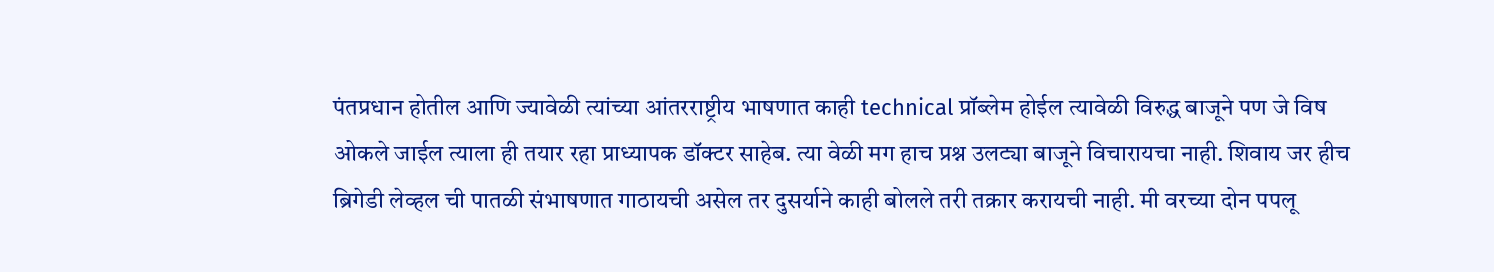पंतप्रधान होतील आणि ज्यावेळी त्यांच्या आंतरराष्ट्रीय भाषणात काही technical प्रॉब्लेम होईल त्यावेळी विरुद्ध बाजूने पण जे विष ओकले जाईल त्याला ही तयार रहा प्राध्यापक डॉक्टर साहेब. त्या वेळी मग हाच प्रश्न उलट्या बाजूने विचारायचा नाही. शिवाय जर हीच ब्रिगेडी लेव्हल ची पातळी संभाषणात गाठायची असेल तर दुसर्याने काही बोलले तरी तक्रार करायची नाही. मी वरच्या दोन पपलू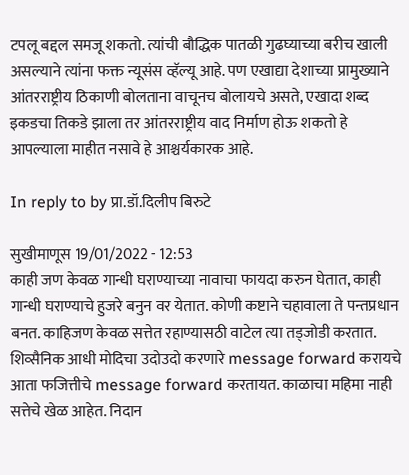टपलू बद्दल समजू शकतो. त्यांची बौद्धिक पातळी गुढघ्याच्या बरीच खाली असल्याने त्यांना फक्त न्यूसंस व्हॅल्यू आहे. पण एखाद्या देशाच्या प्रामुख्याने आंतरराष्ट्रीय ठिकाणी बोलताना वाचूनच बोलायचे असते, एखादा शब्द इकडचा तिकडे झाला तर आंतरराष्ट्रीय वाद निर्माण होऊ शकतो हे आपल्याला माहीत नसावे हे आश्चर्यकारक आहे.

In reply to by प्रा.डॉ.दिलीप बिरुटे

सुखीमाणूस 19/01/2022 - 12:53
काही जण केवळ गान्धी घराण्याच्या नावाचा फायदा करुन घेतात, काही गान्धी घराण्याचे हुजरे बनुन वर येतात. कोणी कष्टाने चहावाला ते पन्तप्रधान बनत. काहिजण केवळ सत्तेत रहाण्यासठी वाटेल त्या तड्जोडी करतात. शिव्सैनिक आधी मोदिचा उदोउदो करणारे message forward करायचे आता फजित्तीचे message forward करतायत. काळाचा महिमा नाही सत्तेचे खेळ आहेत. निदान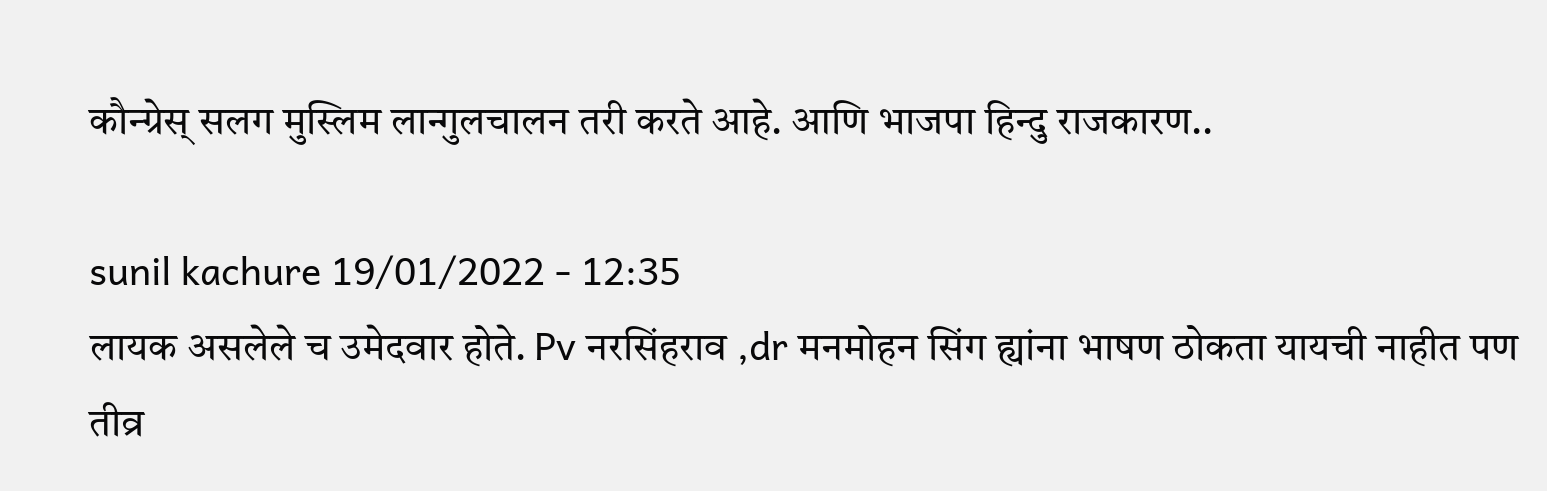कौन्ग्रेस् सलग मुस्लिम लान्गुलचालन तरी करते आहे. आणि भाजपा हिन्दु राजकारण..

sunil kachure 19/01/2022 - 12:35
लायक असलेले च उमेदवार होते. Pv नरसिंहराव ,dr मनमोहन सिंग ह्यांना भाषण ठोकता यायची नाहीत पण तीव्र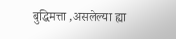बुद्धिमत्ता ,असलेल्या ह्या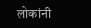लोकांनी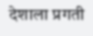देशाला प्रगती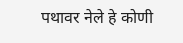पथावर नेले हे कोणी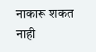नाकारू शकत नाही